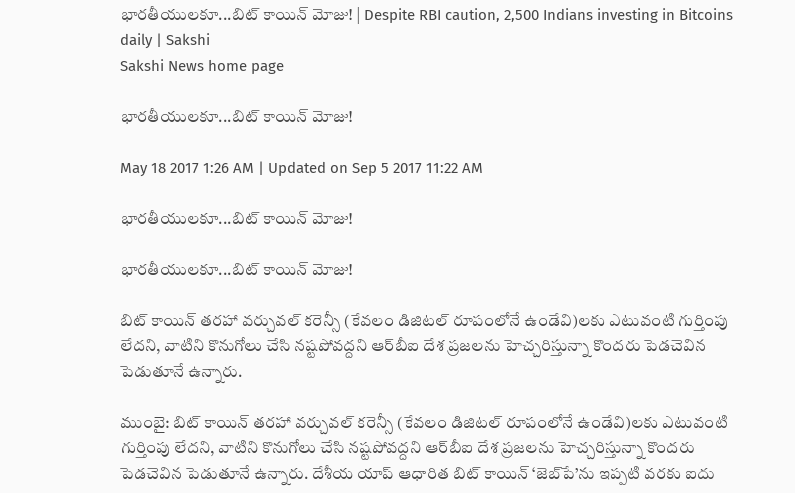భారతీయులకూ...బిట్‌ కాయిన్‌ మోజు! | Despite RBI caution, 2,500 Indians investing in Bitcoins daily | Sakshi
Sakshi News home page

భారతీయులకూ...బిట్‌ కాయిన్‌ మోజు!

May 18 2017 1:26 AM | Updated on Sep 5 2017 11:22 AM

భారతీయులకూ...బిట్‌ కాయిన్‌ మోజు!

భారతీయులకూ...బిట్‌ కాయిన్‌ మోజు!

బిట్‌ కాయిన్‌ తరహా వర్చువల్‌ కరెన్సీ (కేవలం డిజిటల్‌ రూపంలోనే ఉండేవి)లకు ఎటువంటి గుర్తింపు లేదని, వాటిని కొనుగోలు చేసి నష్టపోవద్దని ఆర్‌బీఐ దేశ ప్రజలను హెచ్చరిస్తున్నా కొందరు పెడచెవిన పెడుతూనే ఉన్నారు.

ముంబై: బిట్‌ కాయిన్‌ తరహా వర్చువల్‌ కరెన్సీ (కేవలం డిజిటల్‌ రూపంలోనే ఉండేవి)లకు ఎటువంటి గుర్తింపు లేదని, వాటిని కొనుగోలు చేసి నష్టపోవద్దని ఆర్‌బీఐ దేశ ప్రజలను హెచ్చరిస్తున్నా కొందరు పెడచెవిన పెడుతూనే ఉన్నారు. దేశీయ యాప్‌ ఆధారిత బిట్‌ కాయిన్‌ ‘జెబ్‌పే’ను ఇప్పటి వరకు ఐదు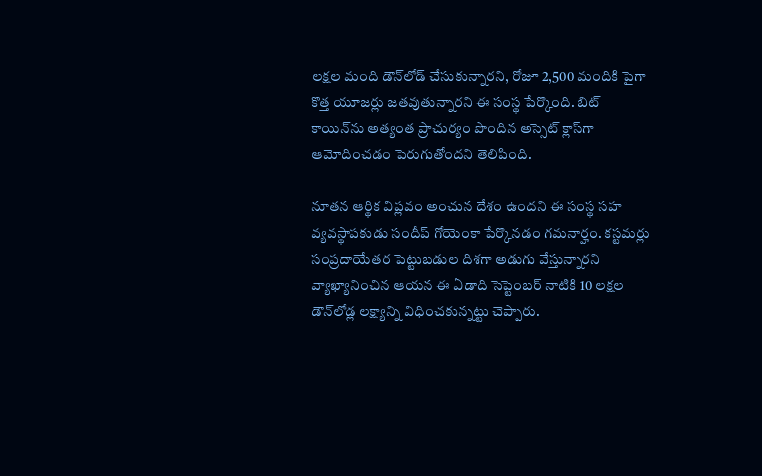లక్షల మంది డౌన్‌లోడ్‌ చేసుకున్నారని, రోజూ 2,500 మందికి పైగా కొత్త యూజర్లు జతవుతున్నారని ఈ సంస్థ పేర్కొంది. బిట్‌ కాయిన్‌ను అత్యంత ప్రాచుర్యం పొందిన అస్సెట్‌ క్లాస్‌గా ఆమోదించడం పెరుగుతోందని తెలిపింది.

నూతన ఆర్థిక విప్లవం అంచున దేశం ఉందని ఈ సంస్థ సహ వ్యవస్థాపకుడు సందీప్‌ గోయెంకా పేర్కొనడం గమనార్హం. కస్టమర్లు సంప్రదాయేతర పెట్టుబడుల దిశగా అడుగు వేస్తున్నారని వ్యాఖ్యానించిన ఆయన ఈ ఏడాది సెప్టెంబర్‌ నాటికి 10 లక్షల డౌన్‌లోడ్ల లక్ష్యాన్ని విధించకున్నట్టు చెప్పారు.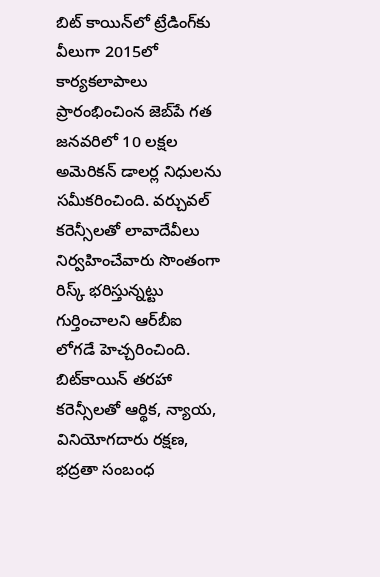బిట్‌ కాయిన్‌లో ట్రేడింగ్‌కు వీలుగా 2015లో కార్యకలాపాలు ప్రారంభించింన జెబ్‌పే గత జనవరిలో 10 లక్షల అమెరికన్‌ డాలర్ల నిధులను సమీకరించింది. వర్చువల్‌ కరెన్సీలతో లావాదేవీలు నిర్వహించేవారు సొంతంగా రిస్క్‌ భరిస్తున్నట్టు గుర్తించాలని ఆర్‌బీఐ లోగడే హెచ్చరించింది. బిట్‌కాయిన్‌ తరహా కరెన్సీలతో ఆర్థిక, న్యాయ, వినియోగదారు రక్షణ, భద్రతా సంబంధ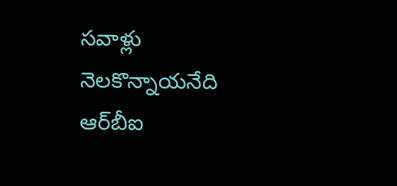సవాళ్లు నెలకొన్నాయనేది ఆర్‌బీఐ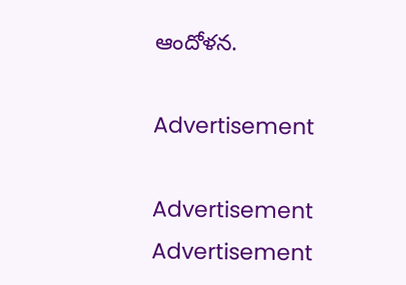ఆందోళన.

Advertisement

Advertisement
Advertisement